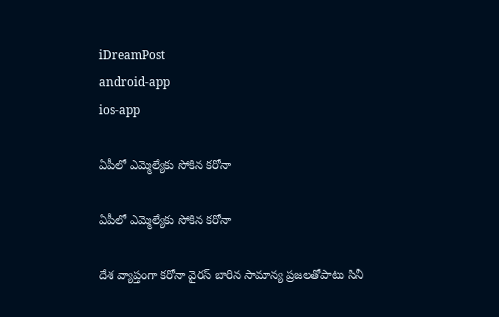iDreamPost
android-app
ios-app

ఏపీలో ఎమ్మెల్యేకు సోకిన కరోనా

ఏపీలో ఎమ్మెల్యేకు సోకిన కరోనా

దేశ వ్యాప్తంగా కరోనా వైరస్‌ బారిన సామాన్య ప్రజలతోపాటు సినీ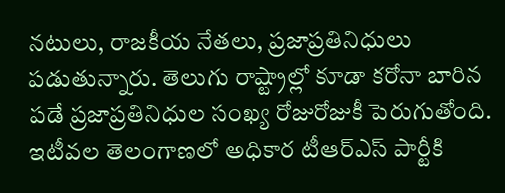నటులు, రాజకీయ నేతలు, ప్రజాప్రతినిధులు పడుతున్నారు. తెలుగు రాష్ట్రాల్లో కూడా కరోనా బారిన పడే ప్రజాప్రతినిధుల సంఖ్య రోజురోజుకీ పెరుగుతోంది. ఇటీవల తెలంగాణలో అధికార టీఆర్‌ఎస్‌ పార్టీకి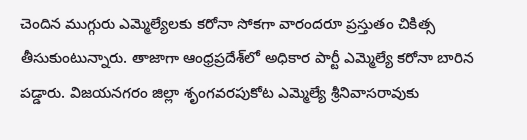చెందిన ముగ్గురు ఎమ్మెల్యేలకు కరోనా సోకగా వారందరూ ప్రస్తుతం చికిత్స తీసుకుంటున్నారు. తాజాగా ఆంధ్రప్రదేశ్‌లో అధికార పార్టీ ఎమ్మెల్యే కరోనా బారిన పడ్డారు. విజయనగరం జిల్లా శృంగవరపుకోట ఎమ్మెల్యే శ్రీనివాసరావుకు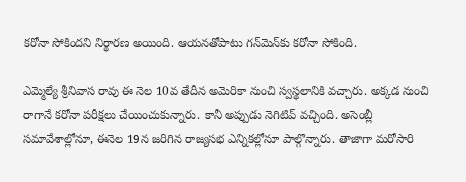కరోనా సోకిందని నిర్థారణ అయింది. ఆయనతోపాటు గన్‌మెన్‌కు కరోనా సోకింది.

ఎమ్మెల్యే శ్రీనివాస రావు ఈ నెల 10వ తేదీన అమెరికా నుంచి స్వస్థలానికి వచ్చారు. అక్కడ నుంచి రాగానే కరోనా పరీక్షలు చేయించుకున్నారు. కానీ అప్పుడు నెగిటివ్‌ వచ్చింది. అసెంబ్లీ సమావేశాల్లోనూ, ఈనెల 19న జరిగిన రాజ్యసభ ఎన్నికల్లోనూ పాల్గొన్నారు. తాజాగా మరోసారి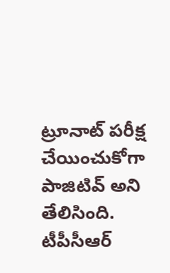ట్రూనాట్‌ పరీక్ష చేయించుకోగా పాజిటివ్‌ అని తేలిసింది. టీపీసీఆర్‌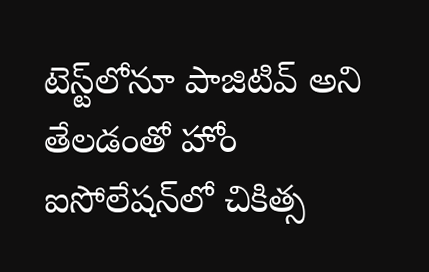టెస్ట్‌లోనూ పాజిటివ్‌ అని తేలడంతో హోం ఐసోలేషన్‌లో చికిత్స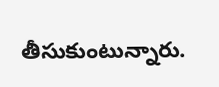తీసుకుంటున్నారు.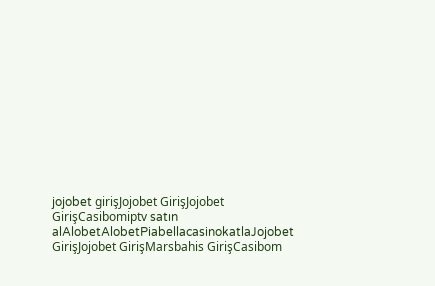jojobet girişJojobet GirişJojobet GirişCasibomiptv satın alAlobetAlobetPiabellacasinokatlaJojobet GirişJojobet GirişMarsbahis GirişCasibom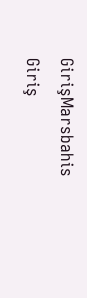GirişMarsbahis Giriş